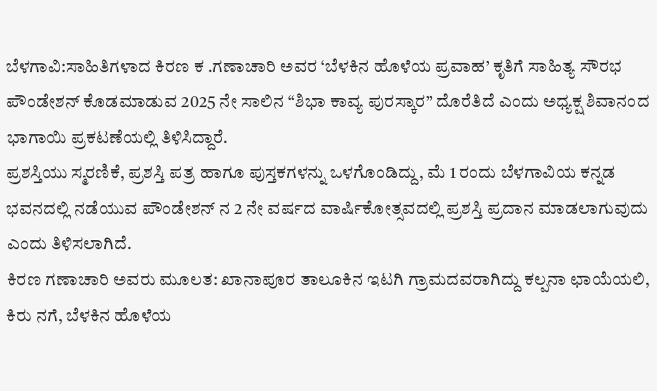ಬೆಳಗಾವಿ:ಸಾಹಿತಿಗಳಾದ ಕಿರಣ ಕ .ಗಣಾಚಾರಿ ಅವರ ‘ಬೆಳಕಿನ ಹೊಳೆಯ ಪ್ರವಾಹ’ ಕೃತಿಗೆ ಸಾಹಿತ್ಯ ಸೌರಭ ಪೌಂಡೇಶನ್ ಕೊಡಮಾಡುವ 2025 ನೇ ಸಾಲಿನ “ಶಿಭಾ ಕಾವ್ಯ ಪುರಸ್ಕಾರ” ದೊರೆತಿದೆ ಎಂದು ಅಧ್ಯಕ್ಷ ಶಿವಾನಂದ ಭಾಗಾಯಿ ಪ್ರಕಟಣೆಯಲ್ಲಿ ತಿಳಿಸಿದ್ದಾರೆ.
ಪ್ರಶಸ್ತಿಯು ಸ್ಮರಣಿಕೆ, ಪ್ರಶಸ್ತಿ ಪತ್ರ ಹಾಗೂ ಪುಸ್ತಕಗಳನ್ನು ಒಳಗೊಂಡಿದ್ದು, ಮೆ 1 ರಂದು ಬೆಳಗಾವಿಯ ಕನ್ನಡ ಭವನದಲ್ಲಿ ನಡೆಯುವ ಪೌಂಡೇಶನ್ ನ 2 ನೇ ವರ್ಷದ ವಾರ್ಷಿಕೋತ್ಸವದಲ್ಲಿ ಪ್ರಶಸ್ತಿ ಪ್ರದಾನ ಮಾಡಲಾಗುವುದು ಎಂದು ತಿಳಿಸಲಾಗಿದೆ.
ಕಿರಣ ಗಣಾಚಾರಿ ಅವರು ಮೂಲತ: ಖಾನಾಪೂರ ತಾಲೂಕಿನ ಇಟಗಿ ಗ್ರಾಮದವರಾಗಿದ್ದು ಕಲ್ಪನಾ ಛಾಯೆಯಲಿ, ಕಿರು ನಗೆ, ಬೆಳಕಿನ ಹೊಳೆಯ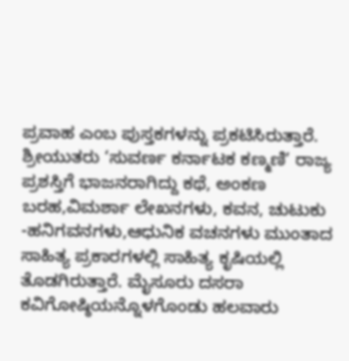ಪ್ರವಾಹ ಎಂಬ ಪುಸ್ತಕಗಳನ್ನು ಪ್ರಕಟಿಸಿರುತ್ತಾರೆ. ಶ್ರೀಯುತರು ‘ಸುವರ್ಣ ಕರ್ನಾಟಕ ಕಣ್ಮಣಿ’ ರಾಜ್ಯ ಪ್ರಶಸ್ತಿಗೆ ಭಾಜನರಾಗಿದ್ದು ಕಥೆ, ಅಂಕಣ ಬರಹ,ವಿಮರ್ಶಾ ಲೇಖನಗಳು, ಕವನ, ಚುಟುಕು -ಹನಿಗವನಗಳು,ಆಧುನಿಕ ವಚನಗಳು ಮುಂತಾದ ಸಾಹಿತ್ಯ ಪ್ರಕಾರಗಳಲ್ಲಿ ಸಾಹಿತ್ಯ ಕೃಷಿಯಲ್ಲಿ ತೊಡಗಿರುತ್ತಾರೆ. ಮೈಸೂರು ದಸರಾ ಕವಿಗೋಷ್ಠಿಯನ್ನೊಳಗೊಂಡು ಹಲವಾರು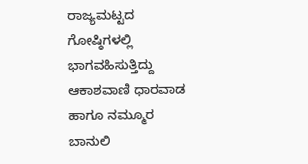ರಾಜ್ಯಮಟ್ಟದ ಗೋಷ್ಠಿಗಳಲ್ಲಿ ಭಾಗವಹಿಸುತ್ತಿದ್ದು ಆಕಾಶವಾಣಿ ಧಾರವಾಡ ಹಾಗೂ ನಮ್ಮೂರ ಬಾನುಲಿ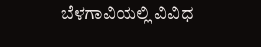ಬೆಳಗಾವಿಯಲ್ಲಿ ವಿವಿಧ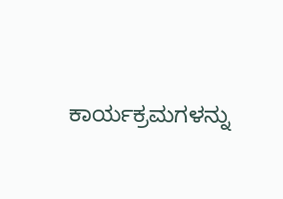ಕಾರ್ಯಕ್ರಮಗಳನ್ನು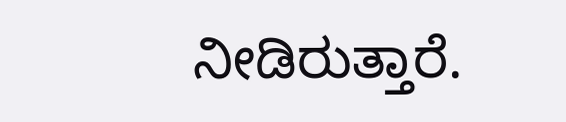ನೀಡಿರುತ್ತಾರೆ.